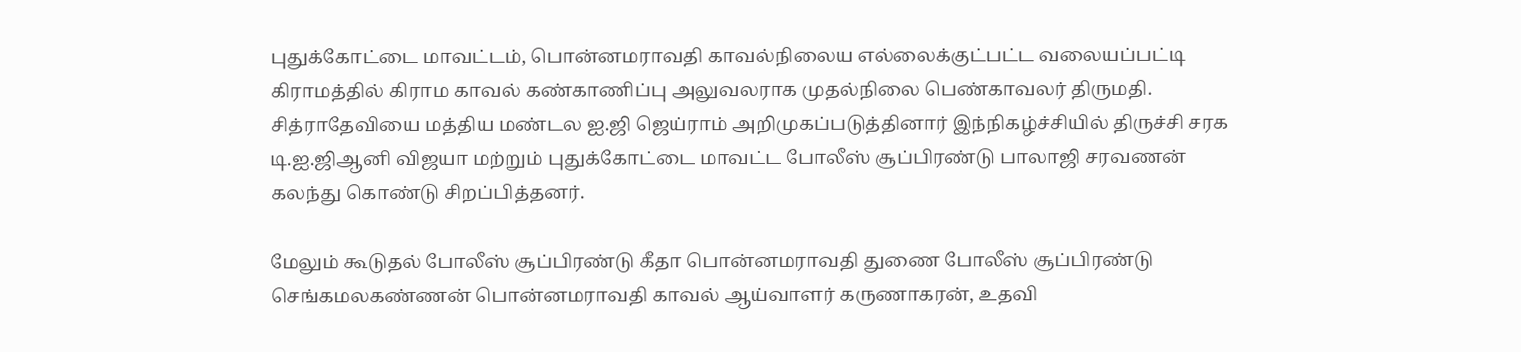புதுக்கோட்டை மாவட்டம், பொன்னமராவதி காவல்நிலைய எல்லைக்குட்பட்ட வலையப்பட்டி கிராமத்தில் கிராம காவல் கண்காணிப்பு அலுவலராக முதல்நிலை பெண்காவலர் திருமதி. சித்ராதேவியை மத்திய மண்டல ஐ.ஜி ஜெய்ராம் அறிமுகப்படுத்தினார் இந்நிகழ்ச்சியில் திருச்சி சரக டி.ஐ.ஜிஆனி விஜயா மற்றும் புதுக்கோட்டை மாவட்ட போலீஸ் சூப்பிரண்டு பாலாஜி சரவணன் கலந்து கொண்டு சிறப்பித்தனர்.

மேலும் கூடுதல் போலீஸ் சூப்பிரண்டு கீதா பொன்னமராவதி துணை போலீஸ் சூப்பிரண்டு செங்கமலகண்ணன் பொன்னமராவதி காவல் ஆய்வாளர் கருணாகரன், உதவி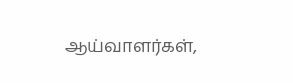ஆய்வாளர்கள்,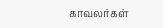காவலர்கள்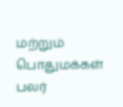மற்றும் பொதுமக்கள் பலர்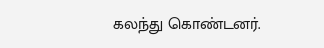கலந்து கொண்டனர்.